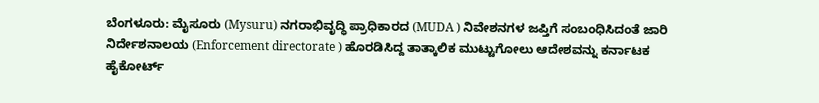ಬೆಂಗಳೂರು: ಮೈಸೂರು (Mysuru) ನಗರಾಭಿವೃದ್ಧಿ ಪ್ರಾಧಿಕಾರದ (MUDA ) ನಿವೇಶನಗಳ ಜಪ್ತಿಗೆ ಸಂಬಂಧಿಸಿದಂತೆ ಜಾರಿ ನಿರ್ದೇಶನಾಲಯ (Enforcement directorate ) ಹೊರಡಿಸಿದ್ದ ತಾತ್ಕಾಲಿಕ ಮುಟ್ಟುಗೋಲು ಆದೇಶವನ್ನು ಕರ್ನಾಟಕ ಹೈಕೋರ್ಟ್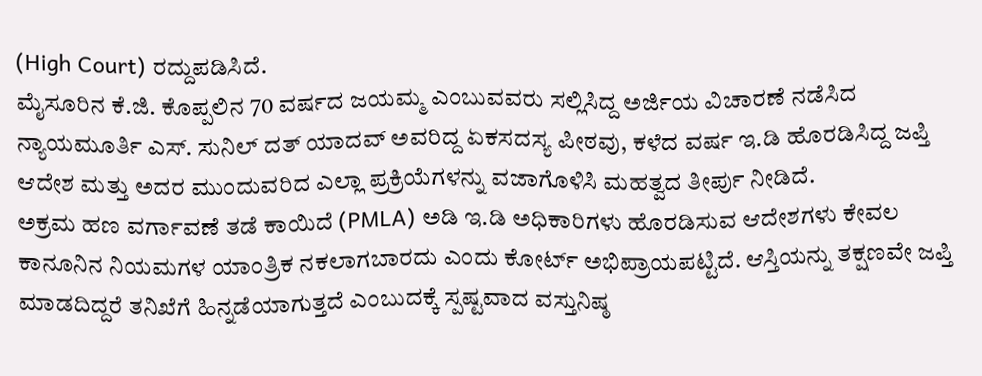(High Court) ರದ್ದುಪಡಿಸಿದೆ.
ಮೈಸೂರಿನ ಕೆ.ಜಿ. ಕೊಪ್ಪಲಿನ 70 ವರ್ಷದ ಜಯಮ್ಮ ಎಂಬುವವರು ಸಲ್ಲಿಸಿದ್ದ ಅರ್ಜಿಯ ವಿಚಾರಣೆ ನಡೆಸಿದ ನ್ಯಾಯಮೂರ್ತಿ ಎಸ್. ಸುನಿಲ್ ದತ್ ಯಾದವ್ ಅವರಿದ್ದ ಏಕಸದಸ್ಯ ಪೀಠವು, ಕಳೆದ ವರ್ಷ ಇ.ಡಿ ಹೊರಡಿಸಿದ್ದ ಜಪ್ತಿ ಆದೇಶ ಮತ್ತು ಅದರ ಮುಂದುವರಿದ ಎಲ್ಲಾ ಪ್ರಕ್ರಿಯೆಗಳನ್ನು ವಜಾಗೊಳಿಸಿ ಮಹತ್ವದ ತೀರ್ಪು ನೀಡಿದೆ.
ಅಕ್ರಮ ಹಣ ವರ್ಗಾವಣೆ ತಡೆ ಕಾಯಿದೆ (PMLA) ಅಡಿ ಇ.ಡಿ ಅಧಿಕಾರಿಗಳು ಹೊರಡಿಸುವ ಆದೇಶಗಳು ಕೇವಲ ಕಾನೂನಿನ ನಿಯಮಗಳ ಯಾಂತ್ರಿಕ ನಕಲಾಗಬಾರದು ಎಂದು ಕೋರ್ಟ್ ಅಭಿಪ್ರಾಯಪಟ್ಟಿದೆ. ಆಸ್ತಿಯನ್ನು ತಕ್ಷಣವೇ ಜಪ್ತಿ ಮಾಡದಿದ್ದರೆ ತನಿಖೆಗೆ ಹಿನ್ನಡೆಯಾಗುತ್ತದೆ ಎಂಬುದಕ್ಕೆ ಸ್ಪಷ್ಟವಾದ ವಸ್ತುನಿಷ್ಠ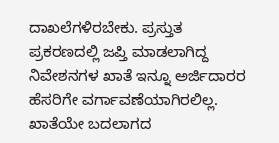ದಾಖಲೆಗಳಿರಬೇಕು. ಪ್ರಸ್ತುತ ಪ್ರಕರಣದಲ್ಲಿ ಜಪ್ತಿ ಮಾಡಲಾಗಿದ್ದ ನಿವೇಶನಗಳ ಖಾತೆ ಇನ್ನೂ ಅರ್ಜಿದಾರರ ಹೆಸರಿಗೇ ವರ್ಗಾವಣೆಯಾಗಿರಲಿಲ್ಲ. ಖಾತೆಯೇ ಬದಲಾಗದ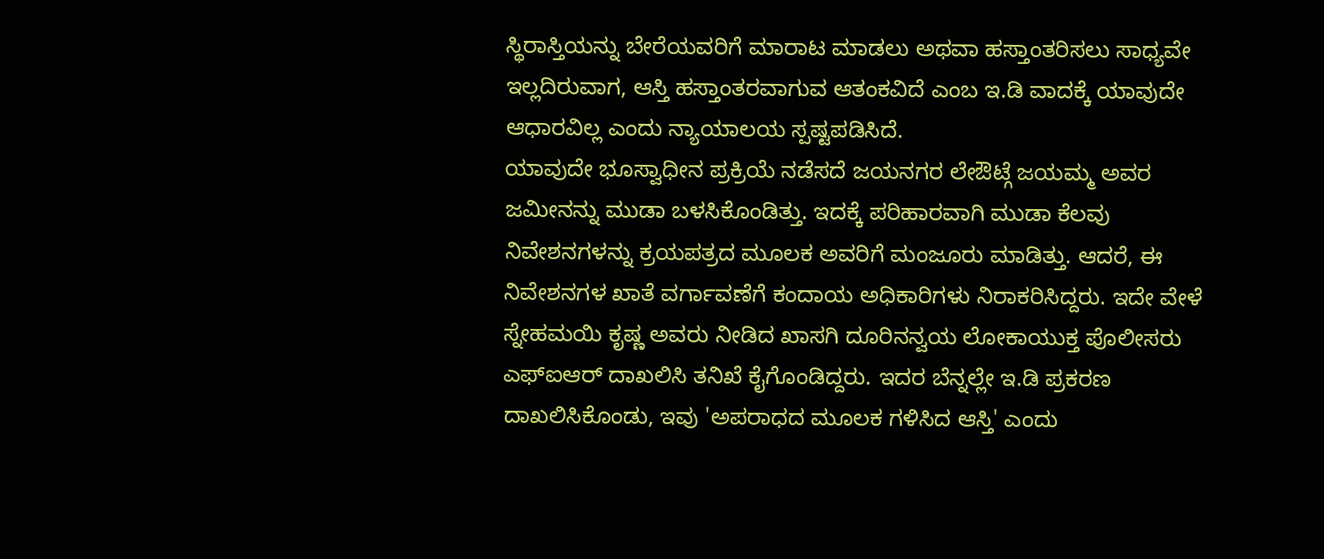ಸ್ಥಿರಾಸ್ತಿಯನ್ನು ಬೇರೆಯವರಿಗೆ ಮಾರಾಟ ಮಾಡಲು ಅಥವಾ ಹಸ್ತಾಂತರಿಸಲು ಸಾಧ್ಯವೇ ಇಲ್ಲದಿರುವಾಗ, ಆಸ್ತಿ ಹಸ್ತಾಂತರವಾಗುವ ಆತಂಕವಿದೆ ಎಂಬ ಇ.ಡಿ ವಾದಕ್ಕೆ ಯಾವುದೇ ಆಧಾರವಿಲ್ಲ ಎಂದು ನ್ಯಾಯಾಲಯ ಸ್ಪಷ್ಟಪಡಿಸಿದೆ.
ಯಾವುದೇ ಭೂಸ್ವಾಧೀನ ಪ್ರಕ್ರಿಯೆ ನಡೆಸದೆ ಜಯನಗರ ಲೇಔಟ್ಗೆ ಜಯಮ್ಮ ಅವರ ಜಮೀನನ್ನು ಮುಡಾ ಬಳಸಿಕೊಂಡಿತ್ತು. ಇದಕ್ಕೆ ಪರಿಹಾರವಾಗಿ ಮುಡಾ ಕೆಲವು ನಿವೇಶನಗಳನ್ನು ಕ್ರಯಪತ್ರದ ಮೂಲಕ ಅವರಿಗೆ ಮಂಜೂರು ಮಾಡಿತ್ತು. ಆದರೆ, ಈ ನಿವೇಶನಗಳ ಖಾತೆ ವರ್ಗಾವಣೆಗೆ ಕಂದಾಯ ಅಧಿಕಾರಿಗಳು ನಿರಾಕರಿಸಿದ್ದರು. ಇದೇ ವೇಳೆ ಸ್ನೇಹಮಯಿ ಕೃಷ್ಣ ಅವರು ನೀಡಿದ ಖಾಸಗಿ ದೂರಿನನ್ವಯ ಲೋಕಾಯುಕ್ತ ಪೊಲೀಸರು ಎಫ್ಐಆರ್ ದಾಖಲಿಸಿ ತನಿಖೆ ಕೈಗೊಂಡಿದ್ದರು. ಇದರ ಬೆನ್ನಲ್ಲೇ ಇ.ಡಿ ಪ್ರಕರಣ ದಾಖಲಿಸಿಕೊಂಡು, ಇವು 'ಅಪರಾಧದ ಮೂಲಕ ಗಳಿಸಿದ ಆಸ್ತಿ' ಎಂದು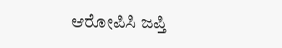ಆರೋಪಿಸಿ ಜಪ್ತಿ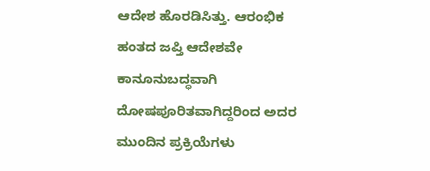ಆದೇಶ ಹೊರಡಿಸಿತ್ತು. ಆರಂಭಿಕ ಹಂತದ ಜಪ್ತಿ ಆದೇಶವೇ ಕಾನೂನುಬದ್ಧವಾಗಿ ದೋಷಪೂರಿತವಾಗಿದ್ದರಿಂದ ಅದರ ಮುಂದಿನ ಪ್ರಕ್ರಿಯೆಗಳು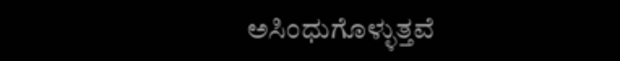ಅಸಿಂಧುಗೊಳ್ಳುತ್ತವೆ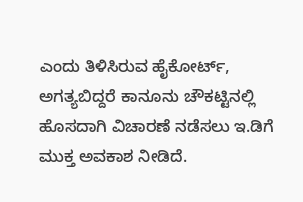ಎಂದು ತಿಳಿಸಿರುವ ಹೈಕೋರ್ಟ್, ಅಗತ್ಯಬಿದ್ದರೆ ಕಾನೂನು ಚೌಕಟ್ಟಿನಲ್ಲಿ ಹೊಸದಾಗಿ ವಿಚಾರಣೆ ನಡೆಸಲು ಇ.ಡಿಗೆ ಮುಕ್ತ ಅವಕಾಶ ನೀಡಿದೆ.